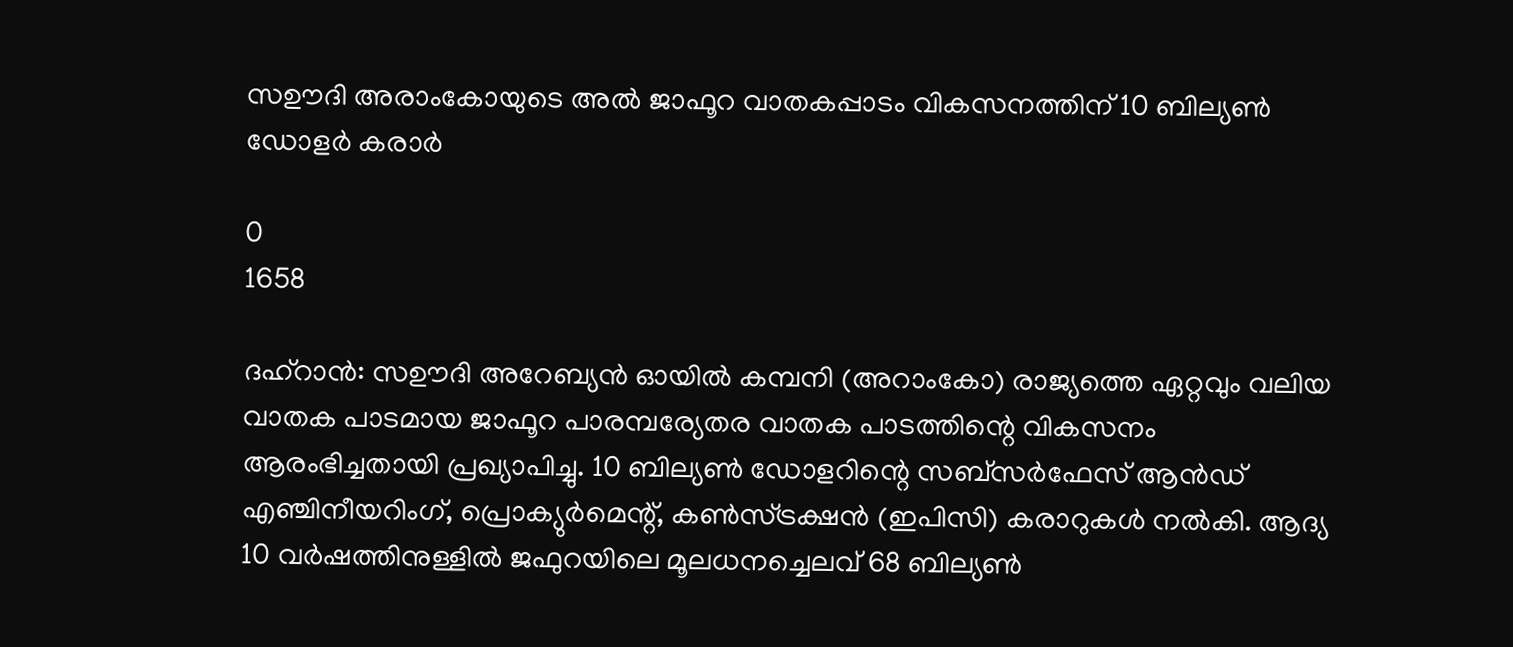സഊദി അരാംകോയുടെ അൽ ജാഫൂറ വാതകപ്പാടം വികസനത്തിന് 10 ബില്യൺ ഡോളർ കരാർ

0
1658

ദഹ്‌റാൻ: സഊദി അറേബ്യൻ ഓയിൽ കമ്പനി (അറാംകോ) രാജ്യത്തെ ഏറ്റവും വലിയ വാതക പാടമായ ജാഫൂറ പാരമ്പര്യേതര വാതക പാടത്തിന്റെ വികസനം ആരംഭിച്ചതായി പ്രഖ്യാപിച്ചു. 10 ബില്യൺ ഡോളറിന്റെ സബ്‌സർഫേസ് ആൻഡ് എഞ്ചിനീയറിംഗ്, പ്രൊക്യുർമെന്റ്, കൺസ്ട്രക്ഷൻ (ഇപിസി) കരാറുകൾ നൽകി. ആദ്യ 10 വർഷത്തിനുള്ളിൽ ജഫുറയിലെ മൂലധനച്ചെലവ് 68 ബില്യൺ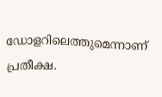ഡോളറിലെത്തുമെന്നാണ് പ്രതീക്ഷ.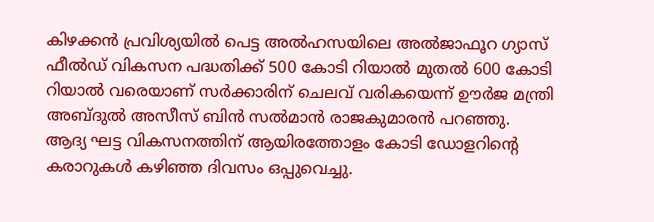കിഴക്കൻ പ്രവിശ്യയിൽ പെട്ട അൽഹസയിലെ അൽജാഫൂറ ഗ്യാസ് ഫീൽഡ് വികസന പദ്ധതിക്ക് 500 കോടി റിയാൽ മുതൽ 600 കോടി റിയാൽ വരെയാണ് സർക്കാരിന് ചെലവ് വരികയെന്ന് ഊർജ മന്ത്രി അബ്ദുൽ അസീസ് ബിൻ സൽമാൻ രാജകുമാരൻ പറഞ്ഞു.
ആദ്യ ഘട്ട വികസനത്തിന് ആയിരത്തോളം കോടി ഡോളറിന്റെ കരാറുകൾ കഴിഞ്ഞ ദിവസം ഒപ്പുവെച്ചു.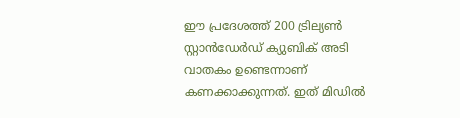ഈ പ്രദേശത്ത് 200 ട്രില്യൺ സ്റ്റാൻഡേർഡ് ക്യുബിക് അടി വാതകം ഉണ്ടെന്നാണ് കണക്കാക്കുന്നത്. ഇത്‌ മിഡിൽ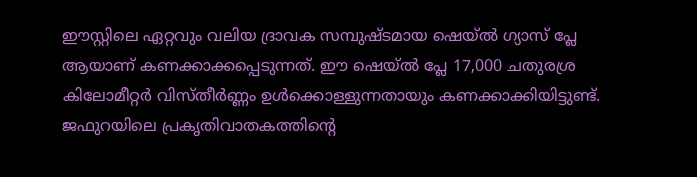ഈസ്റ്റിലെ ഏറ്റവും വലിയ ദ്രാവക സമ്പുഷ്ടമായ ഷെയ്ൽ ഗ്യാസ് പ്ലേ ആയാണ് കണക്കാക്കപ്പെടുന്നത്. ഈ ഷെയ്ൽ പ്ലേ 17,000 ചതുരശ്ര കിലോമീറ്റർ വിസ്തീർണ്ണം ഉൾക്കൊള്ളുന്നതായും കണക്കാക്കിയിട്ടുണ്ട്. ജഫുറയിലെ പ്രകൃതിവാതകത്തിന്റെ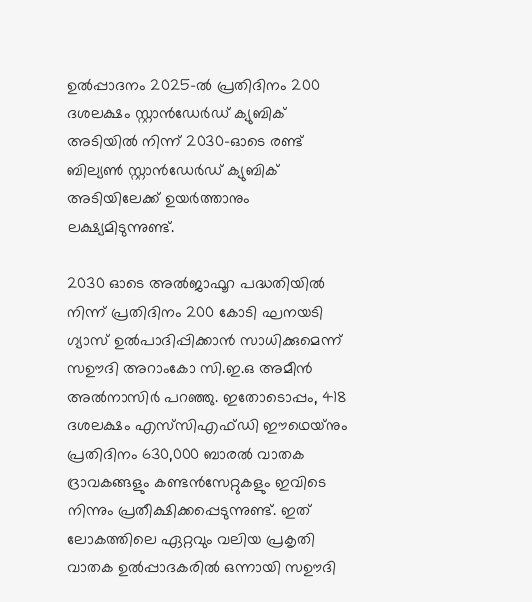ഉൽപ്പാദനം 2025-ൽ പ്രതിദിനം 200 ദശലക്ഷം സ്റ്റാൻഡേർഡ് ക്യുബിക് അടിയിൽ നിന്ന് 2030-ഓടെ രണ്ട് ബില്യൺ സ്റ്റാൻഡേർഡ് ക്യുബിക് അടിയിലേക്ക് ഉയർത്താനും ലക്ഷ്യമിടുന്നുണ്ട്.

2030 ഓടെ അൽജാഫൂറ പദ്ധതിയിൽ നിന്ന് പ്രതിദിനം 200 കോടി ഘനയടി ഗ്യാസ് ഉൽപാദിപ്പിക്കാൻ സാധിക്കുമെന്ന് സഊദി അറാംകോ സി.ഇ.ഒ അമീൻ അൽനാസിർ പറഞ്ഞു. ഇതോടൊപ്പം, 418 ദശലക്ഷം എസ്‌സിഎഫ്‌ഡി ഈഥെയ്‌നും പ്രതിദിനം 630,000 ബാരൽ വാതക ദ്രാവകങ്ങളും കണ്ടൻസേറ്റുകളും ഇവിടെ നിന്നും പ്രതീക്ഷിക്കപ്പെടുന്നുണ്ട്. ഇത്‌ ലോകത്തിലെ ഏറ്റവും വലിയ പ്രകൃതി വാതക ഉൽപ്പാദകരിൽ ഒന്നായി സഊദി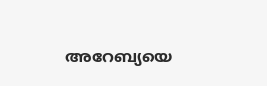അറേബ്യയെ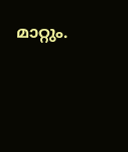മാറ്റും.